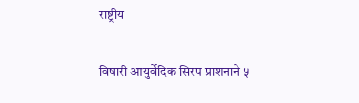राष्ट्रीय

विषारी आयुर्वेदिक सिरप प्राशनाने ५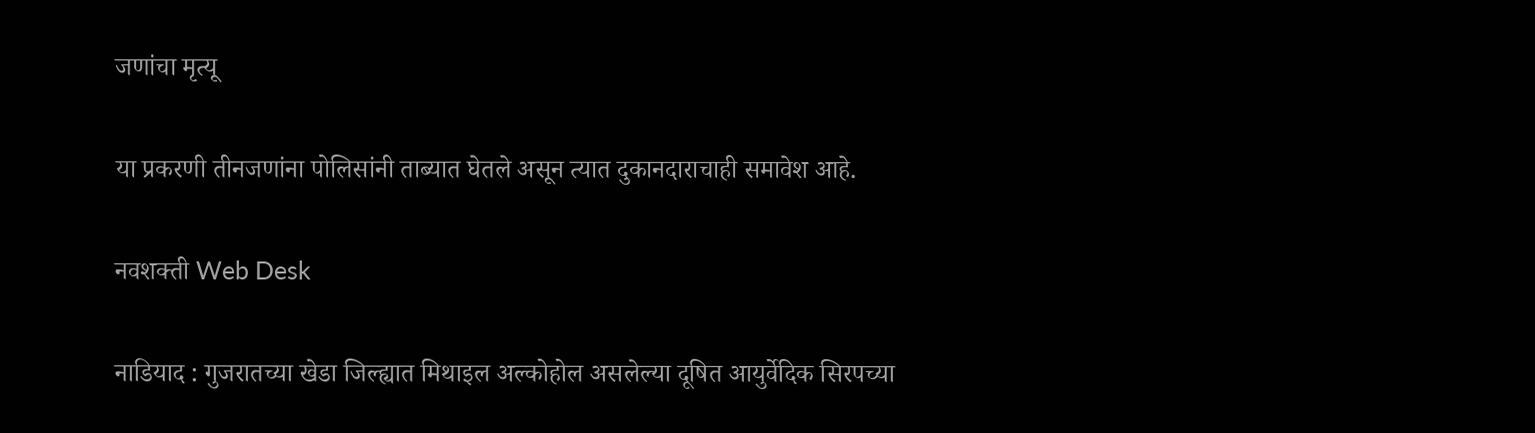जणांचा मृत्यू

या प्रकरणी तीनजणांना पोलिसांनी ताब्यात घेतले असून त्यात दुकानदाराचाही समावेश आहे.

नवशक्ती Web Desk

नाडियाद : गुजरातच्या खेडा जिल्ह्यात मिथाइल अल्कोहोल असलेल्या दूषित आयुर्वेदिक सिरपच्या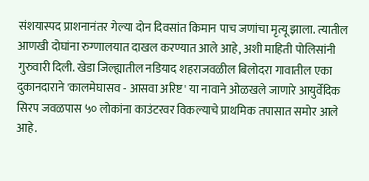संशयास्पद प्राशनानंतर गेल्या दोन दिवसांत किमान पाच जणांचा मृत्यू झाला. त्यातील आणखी दोघांना रुग्णालयात दाखल करण्यात आले आहे, अशी माहिती पोलिसांनी गुरुवारी दिली. खेडा जिल्ह्यातील नडियाद शहराजवळील बिलोदरा गावातील एका दुकानदाराने 'कालमेघासव - आसवा अरिष्ट' या नावाने ओळखले जाणारे आयुर्वेदिक सिरप जवळपास ५० लोकांना काउंटरवर विकल्याचे प्राथमिक तपासात समोर आले आहे.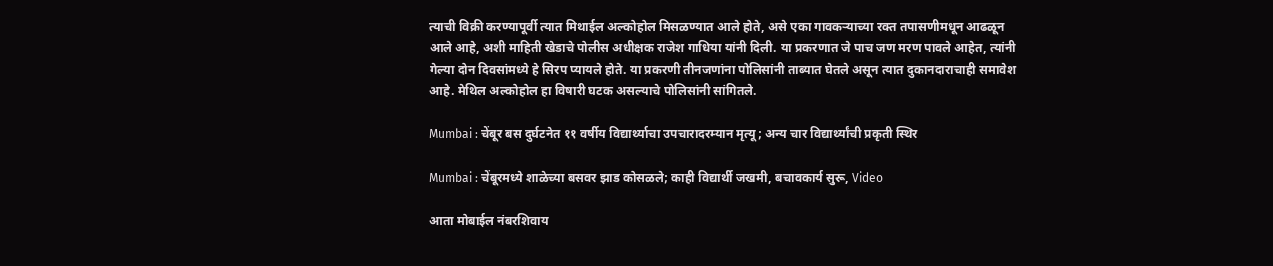त्याची विक्री करण्यापूर्वी त्यात मिथाईल अल्कोहोल मिसळण्यात आले होते, असे एका गावकऱ्याच्या रक्त तपासणीमधून आढळून आले आहे, अशी माहिती खेडाचे पोलीस अधीक्षक राजेश गाधिया यांनी दिली. या प्रकरणात जे पाच जण मरण पावले आहेत, त्यांनी गेल्या दोन दिवसांमध्ये हे सिरप प्यायले होते. या प्रकरणी तीनजणांना पोलिसांनी ताब्यात घेतले असून त्यात दुकानदाराचाही समावेश आहे. मेथिल अल्कोहोल हा विषारी घटक असल्याचे पोलिसांनी सांगितले.

Mumbai : चेंबूर बस दुर्घटनेत ११ वर्षीय विद्यार्थ्याचा उपचारादरम्यान मृत्यू; अन्य चार विद्यार्थ्यांची प्रकृती स्थिर

Mumbai : चेंबूरमध्ये शाळेच्या बसवर झाड कोसळले; काही विद्यार्थी जखमी, बचावकार्य सुरू, Video

आता मोबाईल नंबरशिवाय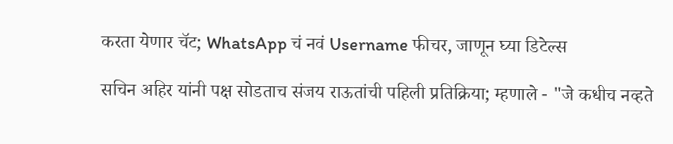करता येणार चॅट; WhatsApp चं नवं Username फीचर, जाणून घ्या डिटेल्स

सचिन अहिर यांनी पक्ष सोडताच संजय राऊतांची पहिली प्रतिक्रिया; म्हणाले - "जे कधीच नव्हते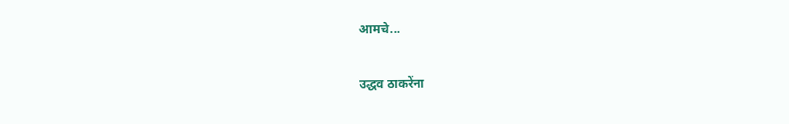आमचे...

उद्धव ठाकरेंना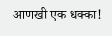आणखी एक धक्का!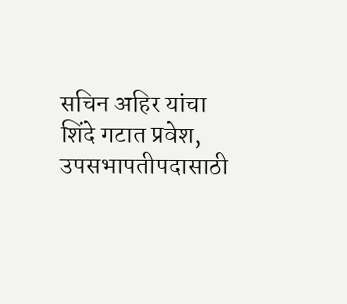सचिन अहिर यांचा शिंदे गटात प्रवेश, उपसभापतीपदासाठी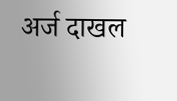अर्ज दाखल